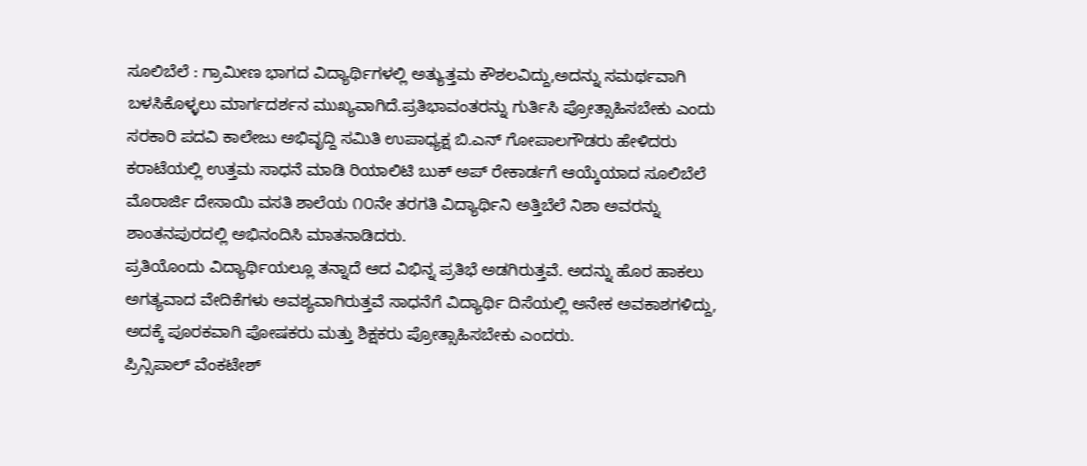ಸೂಲಿಬೆಲೆ : ಗ್ರಾಮೀಣ ಭಾಗದ ವಿದ್ಯಾರ್ಥಿಗಳಲ್ಲಿ ಅತ್ಯುತ್ತಮ ಕೌಶಲವಿದ್ದು,ಅದನ್ನು ಸಮರ್ಥವಾಗಿ ಬಳಸಿಕೊಳ್ಳಲು ಮಾರ್ಗದರ್ಶನ ಮುಖ್ಯವಾಗಿದೆ.ಪ್ರತಿಭಾವಂತರನ್ನು ಗುರ್ತಿಸಿ ಪ್ರೋತ್ಸಾಹಿಸಬೇಕು ಎಂದು ಸರಕಾರಿ ಪದವಿ ಕಾಲೇಜು ಅಭಿವೃದ್ದಿ ಸಮಿತಿ ಉಪಾಧ್ಯಕ್ಷ ಬಿ.ಎನ್ ಗೋಪಾಲಗೌಡರು ಹೇಳಿದರು
ಕರಾಟೆಯಲ್ಲಿ ಉತ್ತಮ ಸಾಧನೆ ಮಾಡಿ ರಿಯಾಲಿಟಿ ಬುಕ್ ಅಪ್ ರೇಕಾರ್ಡಗೆ ಆಯ್ಕೆಯಾದ ಸೂಲಿಬೆಲೆ ಮೊರಾರ್ಜಿ ದೇಸಾಯಿ ವಸತಿ ಶಾಲೆಯ ೧೦ನೇ ತರಗತಿ ವಿದ್ಯಾರ್ಥಿನಿ ಅತ್ತಿಬೆಲೆ ನಿಶಾ ಅವರನ್ನು ಶಾಂತನಪುರದಲ್ಲಿ ಅಭಿನಂದಿಸಿ ಮಾತನಾಡಿದರು.
ಪ್ರತಿಯೊಂದು ವಿದ್ಯಾರ್ಥಿಯಲ್ಲೂ ತನ್ನಾದೆ ಆದ ವಿಭಿನ್ನ ಪ್ರತಿಭೆ ಅಡಗಿರುತ್ತವೆ. ಅದನ್ನು ಹೊರ ಹಾಕಲು ಅಗತ್ಯವಾದ ವೇದಿಕೆಗಳು ಅವಶ್ಯವಾಗಿರುತ್ತವೆ ಸಾಧನೆಗೆ ವಿದ್ಯಾರ್ಥಿ ದಿಸೆಯಲ್ಲಿ ಅನೇಕ ಅವಕಾಶಗಳಿದ್ದು, ಅದಕ್ಕೆ ಪೂರಕವಾಗಿ ಪೋಷಕರು ಮತ್ತು ಶಿಕ್ಷಕರು ಪ್ರೋತ್ಸಾಹಿಸಬೇಕು ಎಂದರು.
ಪ್ರಿನ್ಸಿಪಾಲ್ ವೆಂಕಟೇಶ್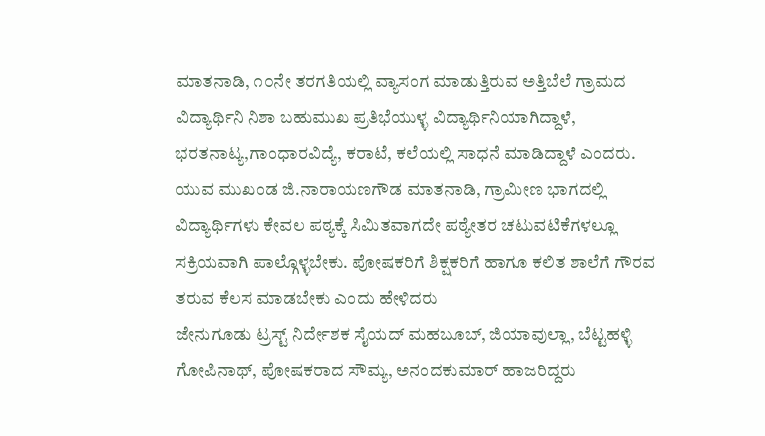ಮಾತನಾಡಿ, ೧೦ನೇ ತರಗತಿಯಲ್ಲಿ ವ್ಯಾಸಂಗ ಮಾಡುತ್ತಿರುವ ಅತ್ತಿಬೆಲೆ ಗ್ರಾಮದ ವಿದ್ಯಾರ್ಥಿನಿ ನಿಶಾ ಬಹುಮುಖ ಪ್ರತಿಭೆಯುಳ್ಳ ವಿದ್ಯಾರ್ಥಿನಿಯಾಗಿದ್ದಾಳೆ, ಭರತನಾಟ್ಯ,ಗಾಂಧಾರವಿದ್ಯೆ, ಕರಾಟೆ, ಕಲೆಯಲ್ಲಿ ಸಾಧನೆ ಮಾಡಿದ್ದಾಳೆ ಎಂದರು.
ಯುವ ಮುಖಂಡ ಜಿ.ನಾರಾಯಣಗೌಡ ಮಾತನಾಡಿ, ಗ್ರಾಮೀಣ ಭಾಗದಲ್ಲಿ ವಿದ್ಯಾರ್ಥಿಗಳು ಕೇವಲ ಪಠ್ಯಕ್ಕೆ ಸಿಮಿತವಾಗದೇ ಪಠ್ಯೇತರ ಚಟುವಟಿಕೆಗಳಲ್ಲೂ ಸಕ್ರಿಯವಾಗಿ ಪಾಲ್ಗೊಳ್ಳಬೇಕು. ಪೋಷಕರಿಗೆ ಶಿಕ್ಷಕರಿಗೆ ಹಾಗೂ ಕಲಿತ ಶಾಲೆಗೆ ಗೌರವ ತರುವ ಕೆಲಸ ಮಾಡಬೇಕು ಎಂದು ಹೇಳಿದರು
ಜೇನುಗೂಡು ಟ್ರಸ್ಟ್ ನಿರ್ದೇಶಕ ಸೈಯದ್ ಮಹಬೂಬ್, ಜಿಯಾವುಲ್ಲಾ, ಬೆಟ್ಟಹಳ್ಳಿ ಗೋಪಿನಾಥ್, ಪೋಷಕರಾದ ಸೌಮ್ಯ, ಅನಂದಕುಮಾರ್ ಹಾಜರಿದ್ದರು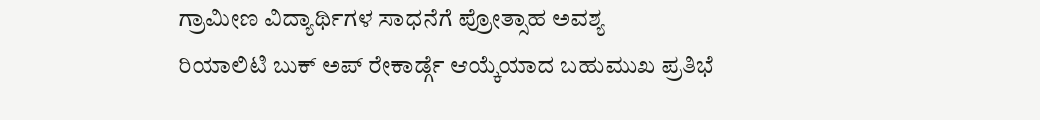ಗ್ರಾಮೀಣ ವಿದ್ಯಾರ್ಥಿಗಳ ಸಾಧನೆಗೆ ಪ್ರೋತ್ಸಾಹ ಅವಶ್ಯ
ರಿಯಾಲಿಟಿ ಬುಕ್ ಅಪ್ ರೇಕಾರ್ಡ್ಗೆ ಆಯ್ಕೆಯಾದ ಬಹುಮುಖ ಪ್ರತಿಭೆ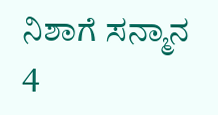ನಿಶಾಗೆ ಸನ್ಮಾನ
4